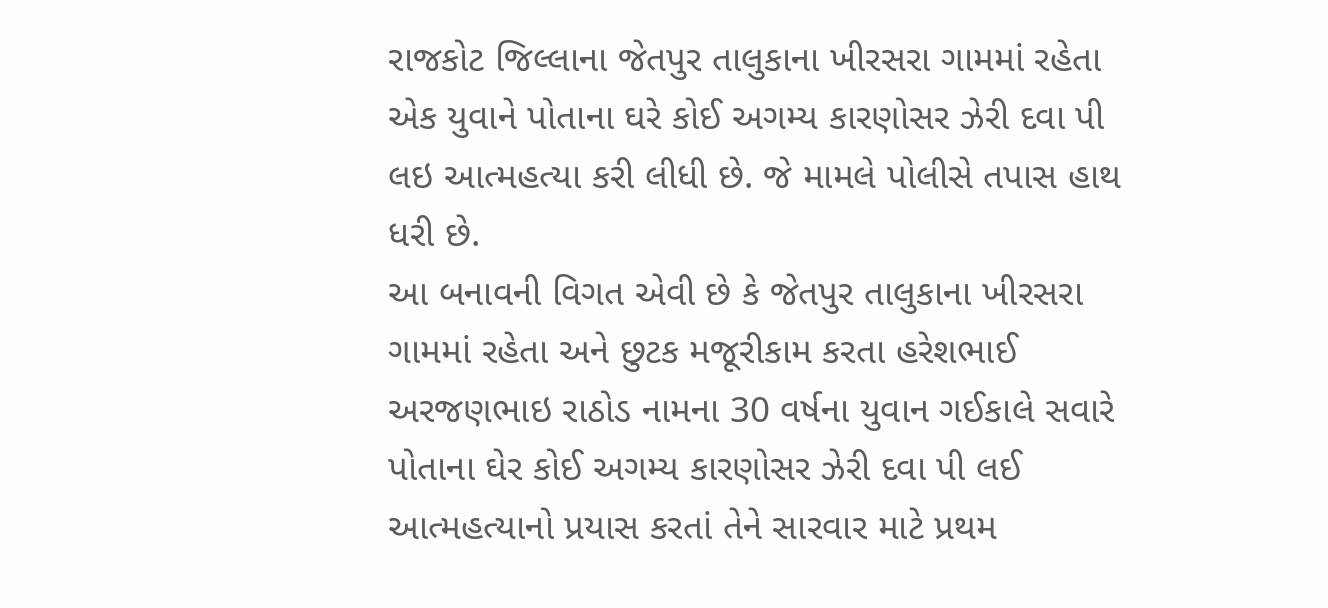રાજકોટ જિલ્લાના જેતપુર તાલુકાના ખીરસરા ગામમાં રહેતા એક યુવાને પોતાના ઘરે કોઈ અગમ્ય કારણોસર ઝેરી દવા પી લઇ આત્મહત્યા કરી લીધી છે. જે મામલે પોલીસે તપાસ હાથ ધરી છે.
આ બનાવની વિગત એવી છે કે જેતપુર તાલુકાના ખીરસરા ગામમાં રહેતા અને છુટક મજૂરીકામ કરતા હરેશભાઈ અરજણભાઇ રાઠોડ નામના 30 વર્ષના યુવાન ગઈકાલે સવારે પોતાના ઘેર કોઈ અગમ્ય કારણોસર ઝેરી દવા પી લઈ આત્મહત્યાનો પ્રયાસ કરતાં તેને સારવાર માટે પ્રથમ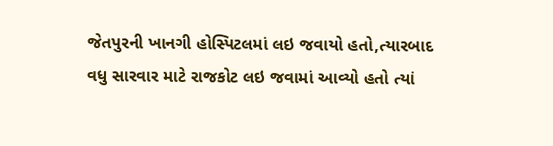જેતપુરની ખાનગી હોસ્પિટલમાં લઇ જવાયો હતો,ત્યારબાદ વધુ સારવાર માટે રાજકોટ લઇ જવામાં આવ્યો હતો ત્યાં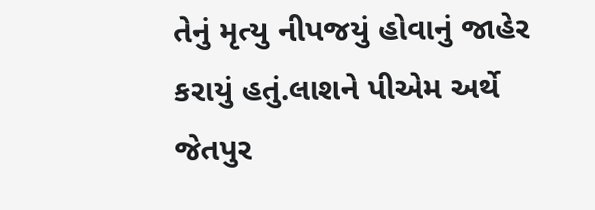તેનું મૃત્યુ નીપજયું હોવાનું જાહેર કરાયું હતું.લાશને પીએમ અર્થે જેતપુર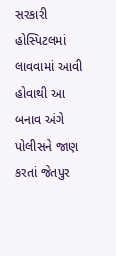સરકારી હોસ્પિટલમાં લાવવામાં આવી હોવાથી આ બનાવ અંગે પોલીસને જાણ કરતાં જેતપુર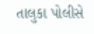તાલુકા પોલીસે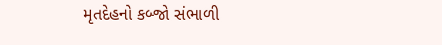મૃતદેહનો કબ્જો સંભાળી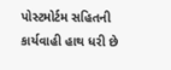પોસ્ટમોર્ટમ સહિતની કાર્યવાહી હાથ ધરી છે